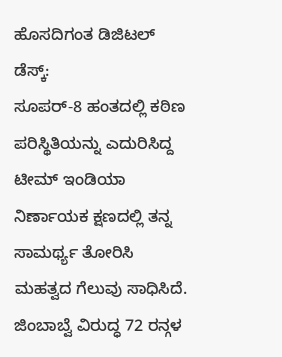ಹೊಸದಿಗಂತ ಡಿಜಿಟಲ್ ಡೆಸ್ಕ್:
ಸೂಪರ್-8 ಹಂತದಲ್ಲಿ ಕಠಿಣ ಪರಿಸ್ಥಿತಿಯನ್ನು ಎದುರಿಸಿದ್ದ ಟೀಮ್ ಇಂಡಿಯಾ ನಿರ್ಣಾಯಕ ಕ್ಷಣದಲ್ಲಿ ತನ್ನ ಸಾಮರ್ಥ್ಯ ತೋರಿಸಿ ಮಹತ್ವದ ಗೆಲುವು ಸಾಧಿಸಿದೆ. ಜಿಂಬಾಬ್ವೆ ವಿರುದ್ಧ 72 ರನ್ಗಳ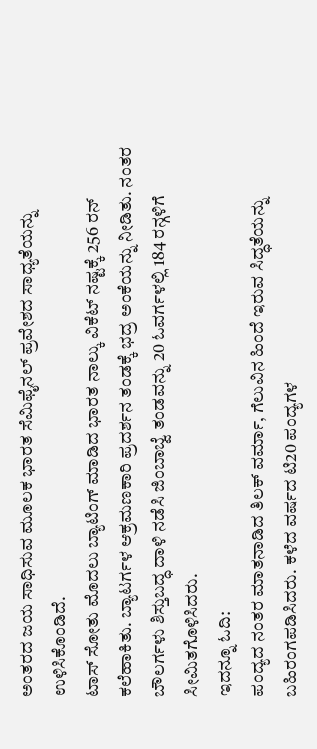ಅಂತರದ ಜಯ ಸಾಧಿಸುವ ಮೂಲಕ ಭಾರತ ಸೆಮಿಫೈನಲ್ ಪ್ರವೇಶದ ಸಾಧ್ಯತೆಯನ್ನು ಉಳಿಸಿಕೊಂಡಿದೆ.
ಟಾಸ್ ಸೋತು ಮೊದಲು ಬ್ಯಾಟಿಂಗ್ ಮಾಡಿದ ಭಾರತ ನಾಲ್ಕು ವಿಕೆಟ್ ನಷ್ಟಕ್ಕೆ 256 ರನ್ ಕಲೆಹಾಕಿತು. ಬ್ಯಾಟರ್ಗಳ ಆಕ್ರಮಣಕಾರಿ ಪ್ರದರ್ಶನ ತಂಡಕ್ಕೆ ಭದ್ರ ಅಂಕೆಯನ್ನು ನೀಡಿತು. ನಂತರ ಬೌಲರ್ಗಳು ಶಿಸ್ತುಬದ್ಧ ದಾಳಿ ನಡೆಸಿ ಜಿಂಬಾಬ್ವೆ ತಂಡವನ್ನು 20 ಓವರ್ಗಳಲ್ಲಿ 184 ರನ್ಗಳಿಗೆ ಸೀಮಿತಗೊಳಿಸಿದರು.
ಇದನ್ನೂ ಓದಿ:
ಪಂದ್ಯದ ನಂತರ ಮಾತನಾಡಿದ ತಿಲಕ್ ವರ್ಮಾ, ಗೆಲುವಿನ ಹಿಂದೆ ಇರುವ ಸಿದ್ಧತೆಯನ್ನು ಬಹಿರಂಗಪಡಿಸಿದರು. ಕಳೆದ ವರ್ಷದ ಟಿ20 ಪಂದ್ಯಗಳ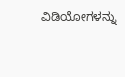ವಿಡಿಯೋಗಳನ್ನು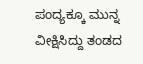ಪಂದ್ಯಕ್ಕೂ ಮುನ್ನ ವೀಕ್ಷಿಸಿದ್ದು ತಂಡದ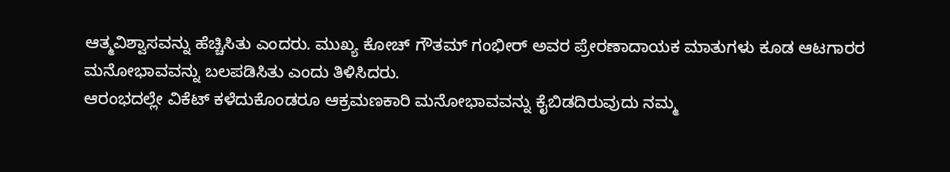ಆತ್ಮವಿಶ್ವಾಸವನ್ನು ಹೆಚ್ಚಿಸಿತು ಎಂದರು. ಮುಖ್ಯ ಕೋಚ್ ಗೌತಮ್ ಗಂಭೀರ್ ಅವರ ಪ್ರೇರಣಾದಾಯಕ ಮಾತುಗಳು ಕೂಡ ಆಟಗಾರರ ಮನೋಭಾವವನ್ನು ಬಲಪಡಿಸಿತು ಎಂದು ತಿಳಿಸಿದರು.
ಆರಂಭದಲ್ಲೇ ವಿಕೆಟ್ ಕಳೆದುಕೊಂಡರೂ ಆಕ್ರಮಣಕಾರಿ ಮನೋಭಾವವನ್ನು ಕೈಬಿಡದಿರುವುದು ನಮ್ಮ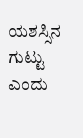ಯಶಸ್ಸಿನ ಗುಟ್ಟು ಎಂದು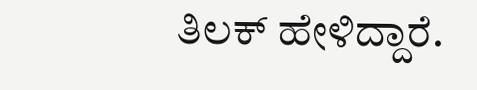ತಿಲಕ್ ಹೇಳಿದ್ದಾರೆ.